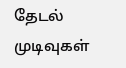தேடல் முடிவுகள்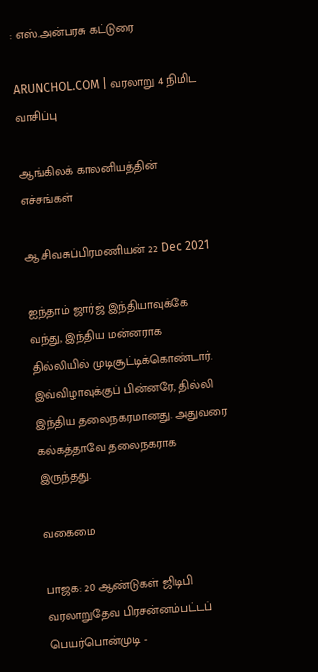: எஸ்.அன்பரசு கட்டுரை

ARUNCHOL.COM | வரலாறு 4 நிமிட வாசிப்பு

ஆங்கிலக் காலனியத்தின் எச்சங்கள்

ஆ.சிவசுப்பிரமணியன் 22 Dec 2021

ஐந்தாம் ஜார்ஜ் இந்தியாவுக்கே வந்து, இந்திய மன்னராக தில்லியில் முடிசூட்டிக்கொண்டார். இவ்விழாவுக்குப் பின்னரே, தில்லி இந்திய தலைநகரமானது. அதுவரை கல்கத்தாவே தலைநகராக இருந்தது.

வகைமை

பாஜக: 20 ஆண்டுகள் ஜிடிபி வரலாறுதேவ பிரசன்னம்பட்டப் பெயர்பொன்முடி -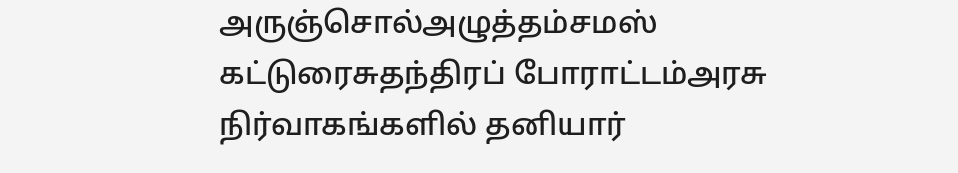அருஞ்சொல்அழுத்தம்சமஸ் கட்டுரைசுதந்திரப் போராட்டம்அரசு நிர்வாகங்களில் தனியார்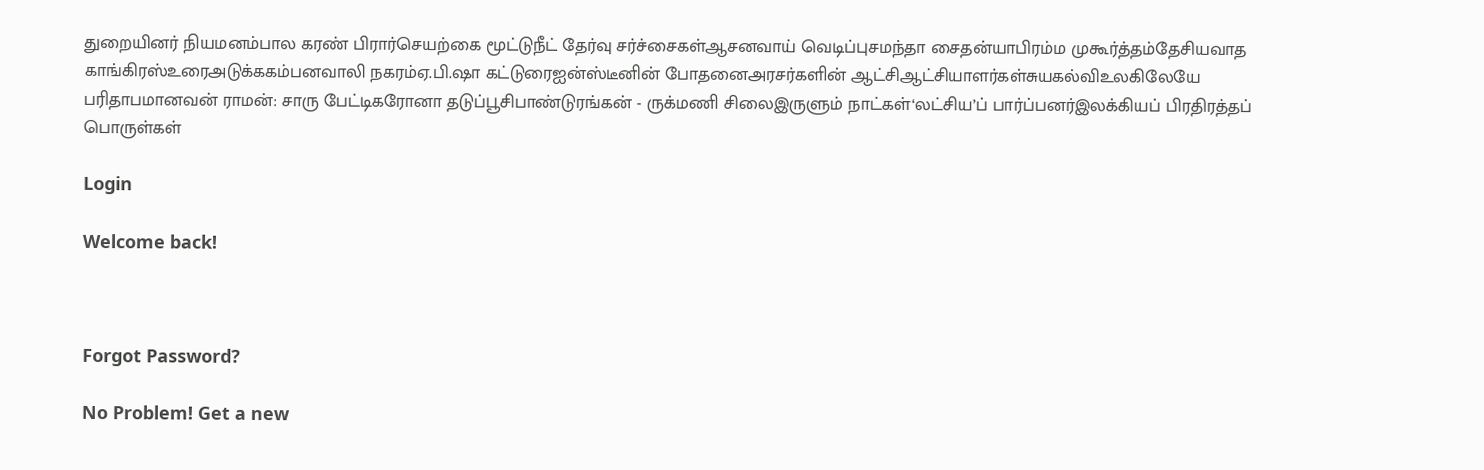துறையினர் நியமனம்பால கரண் பிரார்செயற்கை மூட்டுநீட் தேர்வு சர்ச்சைகள்ஆசனவாய் வெடிப்புசமந்தா சைதன்யாபிரம்ம முகூர்த்தம்தேசியவாத காங்கிரஸ்உரைஅடுக்ககம்பனவாலி நகரம்ஏ.பி.ஷா கட்டுரைஐன்ஸ்டீனின் போதனைஅரசர்களின் ஆட்சிஆட்சியாளர்கள்சுயகல்விஉலகிலேயே பரிதாபமானவன் ராமன்: சாரு பேட்டிகரோனா தடுப்பூசிபாண்டுரங்கன் - ருக்மணி சிலைஇருளும் நாட்கள்‘லட்சிய’ப் பார்ப்பனர்இலக்கியப் பிரதிரத்தப் பொருள்கள்

Login

Welcome back!



Forgot Password?

No Problem! Get a new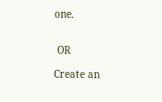one.


 OR

Create an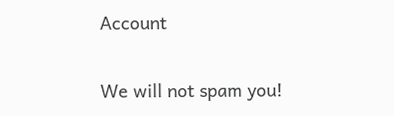Account

We will not spam you!